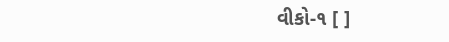વીકો-૧ [ ]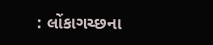: લોંકાગચ્છના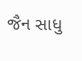જૈન સાધુ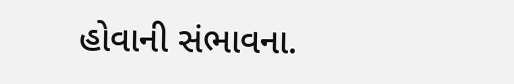હોવાની સંભાવના.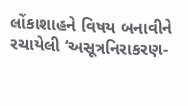લોંકાશાહને વિષય બનાવીને રચાયેલી ‘અસૂત્રનિરાકરણ-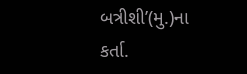બત્રીશી’(મુ.)ના કર્તા.